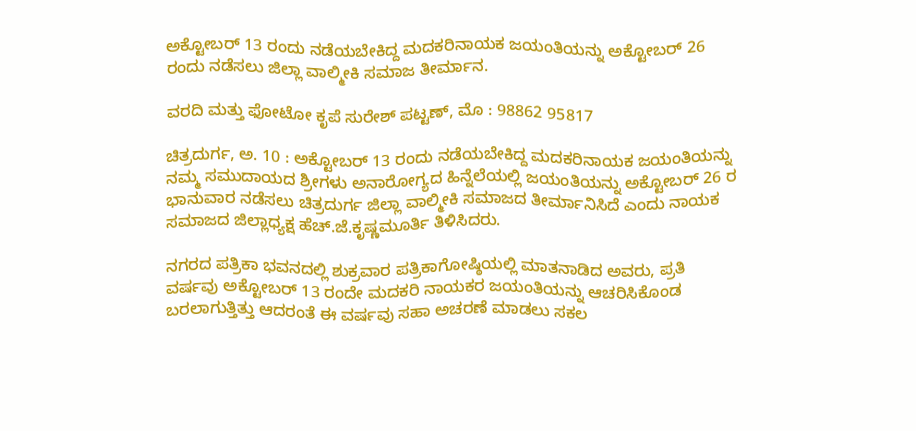ಅಕ್ಟೋಬರ್ 13 ರಂದು ನಡೆಯಬೇಕಿದ್ದ ಮದಕರಿನಾಯಕ ಜಯಂತಿಯನ್ನು ಅಕ್ಟೋಬರ್ 26 ರಂದು ನಡೆಸಲು ಜಿಲ್ಲಾ ವಾಲ್ಮೀಕಿ ಸಮಾಜ ತೀರ್ಮಾನ.

ವರದಿ ಮತ್ತು ಫೋಟೋ ಕೃಪೆ ಸುರೇಶ್ ಪಟ್ಟಣ್, ಮೊ : 98862 95817

ಚಿತ್ರದುರ್ಗ, ಅ. 10 : ಅಕ್ಟೋಬರ್ 13 ರಂದು ನಡೆಯಬೇಕಿದ್ದ ಮದಕರಿನಾಯಕ ಜಯಂತಿಯನ್ನು ನಮ್ಮ ಸಮುದಾಯದ ಶ್ರೀಗಳು ಅನಾರೋಗ್ಯದ ಹಿನ್ನೆಲೆಯಲ್ಲಿ ಜಯಂತಿಯನ್ನು ಅಕ್ಟೋಬರ್ 26 ರ ಭಾನುವಾರ ನಡೆಸಲು ಚಿತ್ರದುರ್ಗ ಜಿಲ್ಲಾ ವಾಲ್ಮೀಕಿ ಸಮಾಜದ ತೀರ್ಮಾನಿಸಿದೆ ಎಂದು ನಾಯಕ ಸಮಾಜದ ಜಿಲ್ಲಾಧ್ಯಕ್ಷ ಹೆಚ್.ಜೆ.ಕೃಷ್ಣಮೂರ್ತಿ ತಿಳಿಸಿದರು.

ನಗರದ ಪತ್ರಿಕಾ ಭವನದಲ್ಲಿ ಶುಕ್ರವಾರ ಪತ್ರಿಕಾಗೋಷ್ಠಿಯಲ್ಲಿ ಮಾತನಾಡಿದ ಅವರು, ಪ್ರತಿ ವರ್ಷವು ಅಕ್ಟೋಬರ್ 13 ರಂದೇ ಮದಕರಿ ನಾಯಕರ ಜಯಂತಿಯನ್ನು ಆಚರಿಸಿಕೊಂಡ ಬರಲಾಗುತ್ತಿತ್ತು ಆದರಂತೆ ಈ ವರ್ಷವು ಸಹಾ ಅಚರಣೆ ಮಾಡಲು ಸಕಲ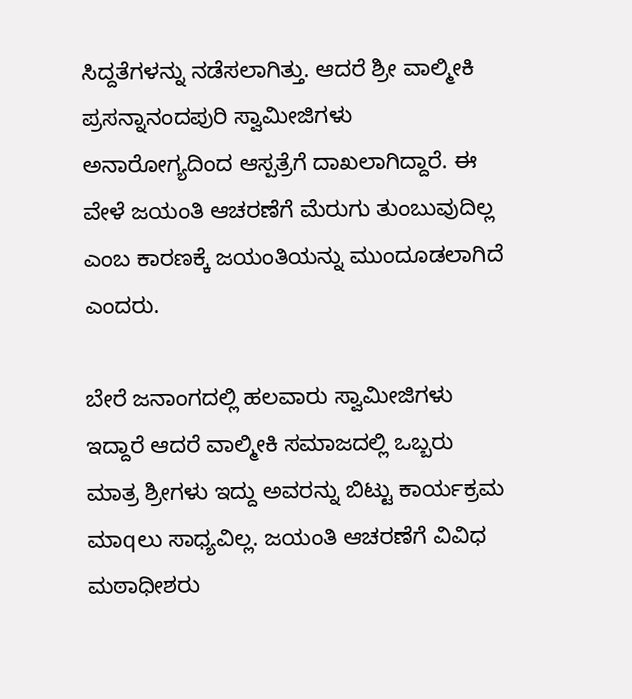ಸಿದ್ದತೆಗಳನ್ನು ನಡೆಸಲಾಗಿತ್ತು. ಆದರೆ ಶ್ರೀ ವಾಲ್ಮೀಕಿ ಪ್ರಸನ್ನಾನಂದಪುರಿ ಸ್ವಾಮೀಜಿಗಳು ಅನಾರೋಗ್ಯದಿಂದ ಆಸ್ಪತ್ರೆಗೆ ದಾಖಲಾಗಿದ್ದಾರೆ. ಈ ವೇಳೆ ಜಯಂತಿ ಆಚರಣೆಗೆ ಮೆರುಗು ತುಂಬುವುದಿಲ್ಲ ಎಂಬ ಕಾರಣಕ್ಕೆ ಜಯಂತಿಯನ್ನು ಮುಂದೂಡಲಾಗಿದೆ ಎಂದರು.

ಬೇರೆ ಜನಾಂಗದಲ್ಲಿ ಹಲವಾರು ಸ್ವಾಮೀಜಿಗಳು ಇದ್ದಾರೆ ಆದರೆ ವಾಲ್ಮೀಕಿ ಸಮಾಜದಲ್ಲಿ ಒಬ್ಬರು ಮಾತ್ರ ಶ್ರೀಗಳು ಇದ್ದು ಅವರನ್ನು ಬಿಟ್ಟು ಕಾರ್ಯಕ್ರಮ ಮಾqಲು ಸಾಧ್ಯವಿಲ್ಲ. ಜಯಂತಿ ಆಚರಣೆಗೆ ವಿವಿಧ ಮಠಾಧೀಶರು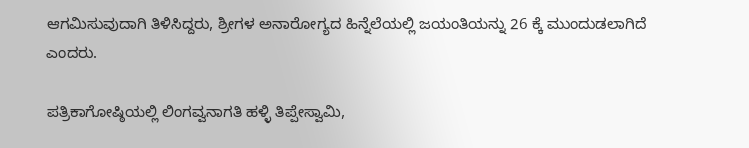ಆಗಮಿಸುವುದಾಗಿ ತಿಳಿಸಿದ್ದರು, ಶ್ರೀಗಳ ಅನಾರೋಗ್ಯದ ಹಿನ್ನೆಲೆಯಲ್ಲಿ ಜಯಂತಿಯನ್ನು 26 ಕ್ಕೆ ಮುಂದುಡಲಾಗಿದೆ ಎಂದರು.

ಪತ್ರಿಕಾಗೋಷ್ಠಿಯಲ್ಲಿ ಲಿಂಗವ್ವನಾಗತಿ ಹಳ್ಳಿ ತಿಪ್ಪೇಸ್ವಾಮಿ,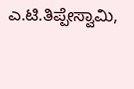ಎ.ಟಿ.ತಿಪ್ಪೇಸ್ವಾಮಿ,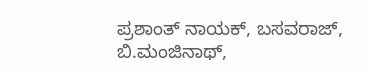ಪ್ರಶಾಂತ್ ನಾಯಕ್, ಬಸವರಾಜ್,
ಬಿ.ಮಂಜಿನಾಥ್,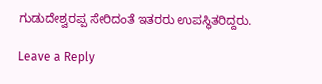ಗುಡುದೇಶ್ವರಪ್ಪ ಸೇರಿದಂತೆ ಇತರರು ಉಪಸ್ಥಿತರಿದ್ದರು.

Leave a Reply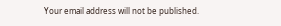Your email address will not be published.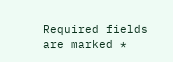Required fields are marked *